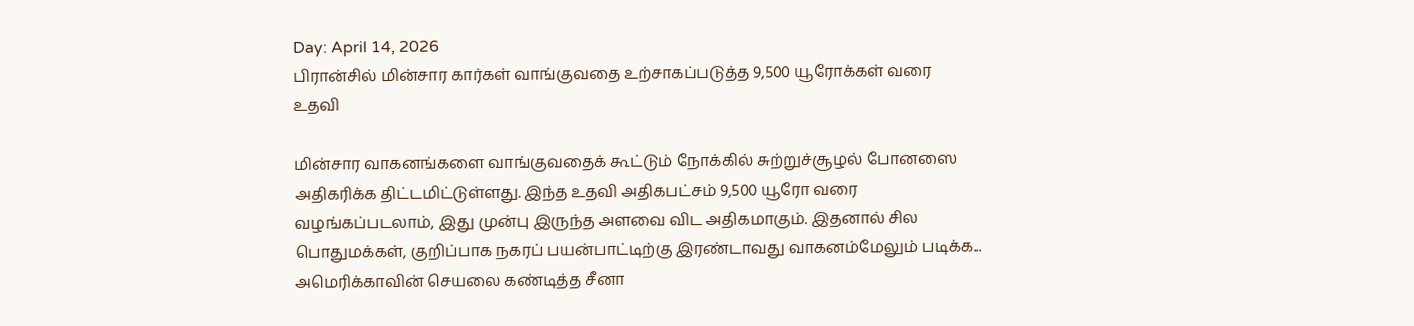Day: April 14, 2026
பிரான்சில் மின்சார கார்கள் வாங்குவதை உற்சாகப்படுத்த 9,500 யூரோக்கள் வரை உதவி

மின்சார வாகனங்களை வாங்குவதைக் கூட்டும் நோக்கில் சுற்றுச்சூழல் போனஸை அதிகரிக்க திட்டமிட்டுள்ளது. இந்த உதவி அதிகபட்சம் 9,500 யூரோ வரை வழங்கப்படலாம், இது முன்பு இருந்த அளவை விட அதிகமாகும். இதனால் சில பொதுமக்கள், குறிப்பாக நகரப் பயன்பாட்டிற்கு இரண்டாவது வாகனம்மேலும் படிக்க...
அமெரிக்காவின் செயலை கண்டித்த சீனா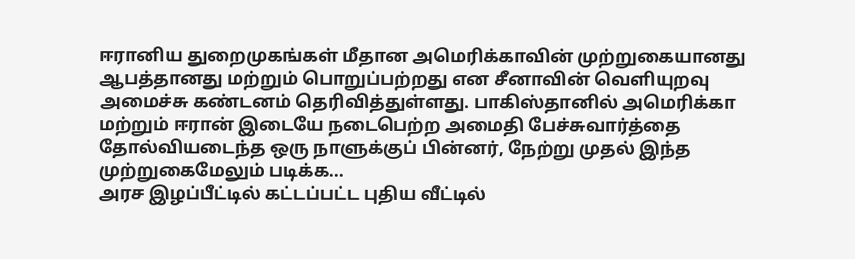ஈரானிய துறைமுகங்கள் மீதான அமெரிக்காவின் முற்றுகையானது ஆபத்தானது மற்றும் பொறுப்பற்றது என சீனாவின் வெளியுறவு அமைச்சு கண்டனம் தெரிவித்துள்ளது. பாகிஸ்தானில் அமெரிக்கா மற்றும் ஈரான் இடையே நடைபெற்ற அமைதி பேச்சுவார்த்தை தோல்வியடைந்த ஒரு நாளுக்குப் பின்னர், நேற்று முதல் இந்த முற்றுகைமேலும் படிக்க...
அரச இழப்பீட்டில் கட்டப்பட்ட புதிய வீட்டில்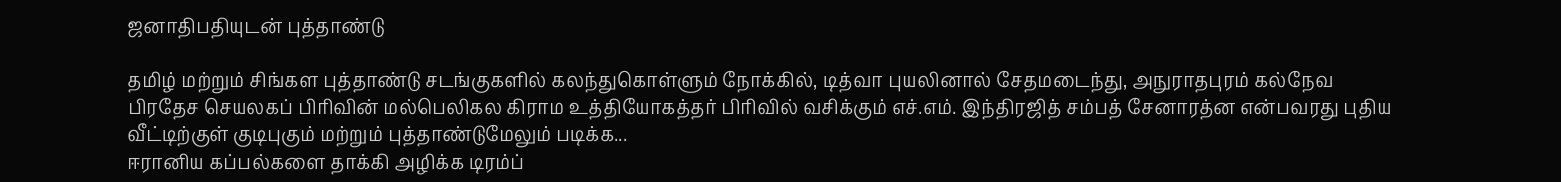ஜனாதிபதியுடன் புத்தாண்டு

தமிழ் மற்றும் சிங்கள புத்தாண்டு சடங்குகளில் கலந்துகொள்ளும் நோக்கில், டித்வா புயலினால் சேதமடைந்து, அநுராதபுரம் கல்நேவ பிரதேச செயலகப் பிரிவின் மல்பெலிகல கிராம உத்தியோகத்தர் பிரிவில் வசிக்கும் எச்.எம். இந்திரஜித் சம்பத் சேனாரத்ன என்பவரது புதிய வீட்டிற்குள் குடிபுகும் மற்றும் புத்தாண்டுமேலும் படிக்க...
ஈரானிய கப்பல்களை தாக்கி அழிக்க டிரம்ப்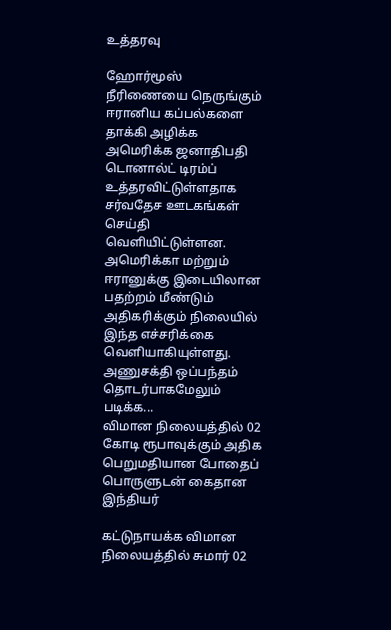உத்தரவு

ஹோர்மூஸ் நீரிணையை நெருங்கும் ஈரானிய கப்பல்களை தாக்கி அழிக்க அமெரிக்க ஜனாதிபதி டொனால்ட் டிரம்ப் உத்தரவிட்டுள்ளதாக சர்வதேச ஊடகங்கள் செய்தி வெளியிட்டுள்ளன. அமெரிக்கா மற்றும் ஈரானுக்கு இடையிலான பதற்றம் மீண்டும் அதிகரிக்கும் நிலையில் இந்த எச்சரிக்கை வெளியாகியுள்ளது. அணுசக்தி ஒப்பந்தம் தொடர்பாகமேலும் படிக்க...
விமான நிலையத்தில் 02 கோடி ரூபாவுக்கும் அதிக பெறுமதியான போதைப் பொருளுடன் கைதான இந்தியர்

கட்டுநாயக்க விமான நிலையத்தில் சுமார் 02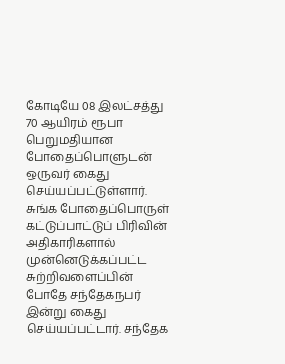கோடியே 08 இலட்சத்து 70 ஆயிரம் ரூபா பெறுமதியான போதைப்பொளுடன் ஒருவர் கைது செய்யப்பட்டுள்ளார். சுங்க போதைப்பொருள் கட்டுப்பாட்டுப் பிரிவின் அதிகாரிகளால் முன்னெடுக்கப்பட்ட சுற்றிவளைப்பின் போதே சந்தேகநபர் இன்று கைது செய்யப்பட்டார். சந்தேக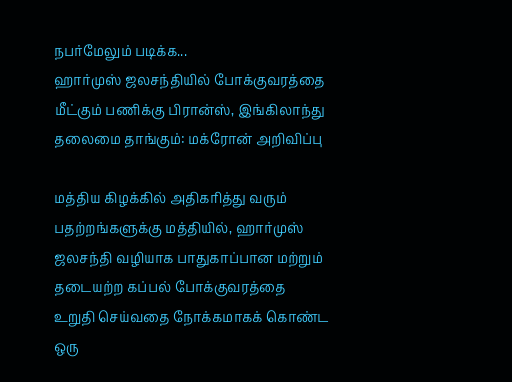நபர்மேலும் படிக்க...
ஹார்முஸ் ஜலசந்தியில் போக்குவரத்தை மீட்கும் பணிக்கு பிரான்ஸ், இங்கிலாந்து தலைமை தாங்கும்: மக்ரோன் அறிவிப்பு

மத்திய கிழக்கில் அதிகரித்து வரும் பதற்றங்களுக்கு மத்தியில், ஹார்முஸ் ஜலசந்தி வழியாக பாதுகாப்பான மற்றும் தடையற்ற கப்பல் போக்குவரத்தை உறுதி செய்வதை நோக்கமாகக் கொண்ட ஒரு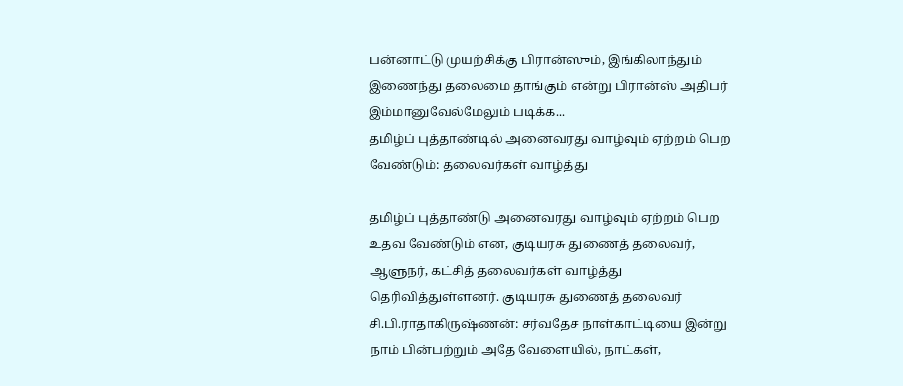பன்னாட்டு முயற்சிக்கு பிரான்ஸும், இங்கிலாந்தும் இணைந்து தலைமை தாங்கும் என்று பிரான்ஸ் அதிபர் இம்மானுவேல்மேலும் படிக்க...
தமிழ்ப் புத்தாண்டில் அனைவரது வாழ்வும் ஏற்றம் பெற வேண்டும்: தலைவர்கள் வாழ்த்து

தமிழ்ப் புத்தாண்டு அனைவரது வாழ்வும் ஏற்றம் பெற உதவ வேண்டும் என, குடியரசு துணைத் தலைவர், ஆளுநர், கட்சித் தலைவர்கள் வாழ்த்து தெரிவித்துள்ளனர். குடியரசு துணைத் தலைவர் சி.பி.ராதாகிருஷ்ணன்: சர்வதேச நாள்காட்டியை இன்று நாம் பின்பற்றும் அதே வேளையில், நாட்கள்,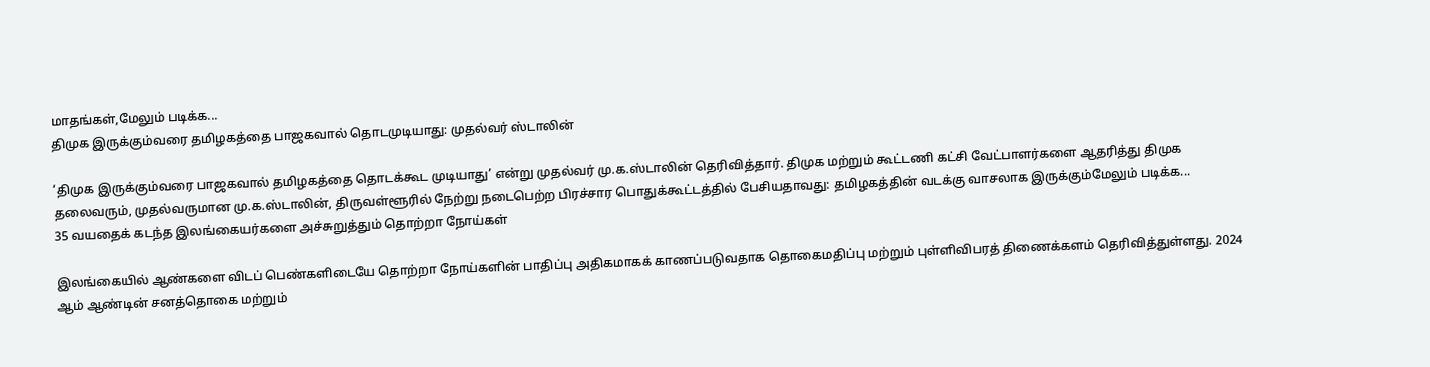மாதங்கள்,மேலும் படிக்க...
திமுக இருக்கும்வரை தமிழகத்தை பாஜகவால் தொடமுடியாது: முதல்வர் ஸ்டாலின்

‘திமுக இருக்கும்வரை பாஜகவால் தமிழகத்தை தொடக்கூட முடியாது’ என்று முதல்வர் மு.க.ஸ்டாலின் தெரிவித்தார். திமுக மற்றும் கூட்டணி கட்சி வேட்பாளர்களை ஆதரித்து திமுக தலைவரும், முதல்வருமான மு.க.ஸ்டாலின், திருவள்ளூரில் நேற்று நடைபெற்ற பிரச்சார பொதுக்கூட்டத்தில் பேசியதாவது: தமிழகத்தின் வடக்கு வாசலாக இருக்கும்மேலும் படிக்க...
35 வயதைக் கடந்த இலங்கையர்களை அச்சுறுத்தும் தொற்றா நோய்கள்

இலங்கையில் ஆண்களை விடப் பெண்களிடையே தொற்றா நோய்களின் பாதிப்பு அதிகமாகக் காணப்படுவதாக தொகைமதிப்பு மற்றும் புள்ளிவிபரத் திணைக்களம் தெரிவித்துள்ளது. 2024 ஆம் ஆண்டின் சனத்தொகை மற்றும்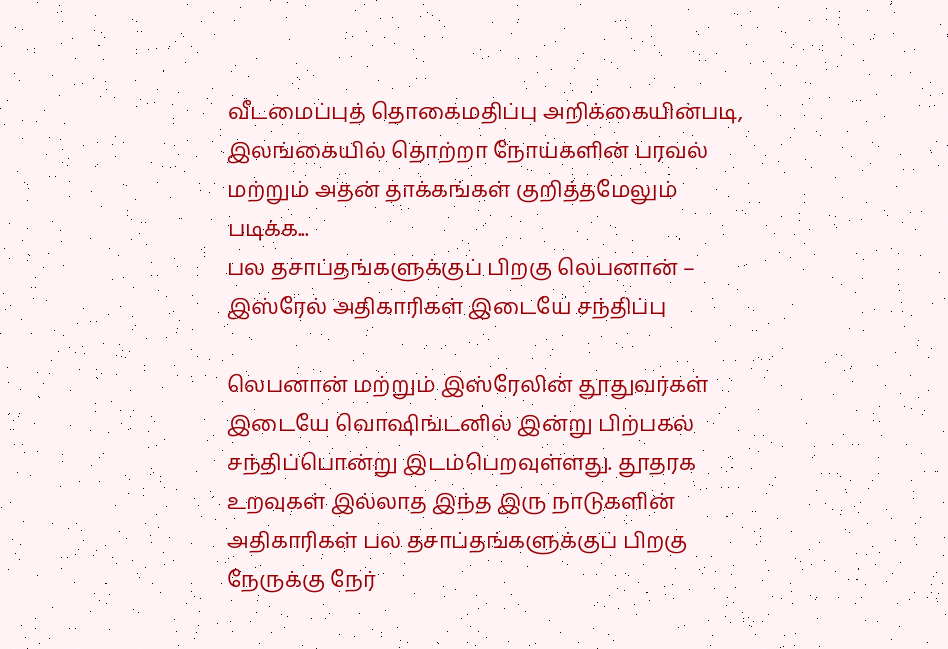வீடமைப்புத் தொகைமதிப்பு அறிக்கையின்படி, இலங்கையில் தொற்றா நோய்களின் பரவல் மற்றும் அதன் தாக்கங்கள் குறித்தமேலும் படிக்க...
பல தசாப்தங்களுக்குப் பிறகு லெபனான் – இஸ்ரேல் அதிகாரிகள் இடையே சந்திப்பு

லெபனான் மற்றும் இஸ்ரேலின் தூதுவர்கள் இடையே வொஷிங்டனில் இன்று பிற்பகல் சந்திப்பொன்று இடம்பெறவுள்ளது. தூதரக உறவுகள் இல்லாத இந்த இரு நாடுகளின் அதிகாரிகள் பல தசாப்தங்களுக்குப் பிறகு நேருக்கு நேர்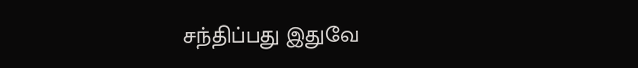சந்திப்பது இதுவே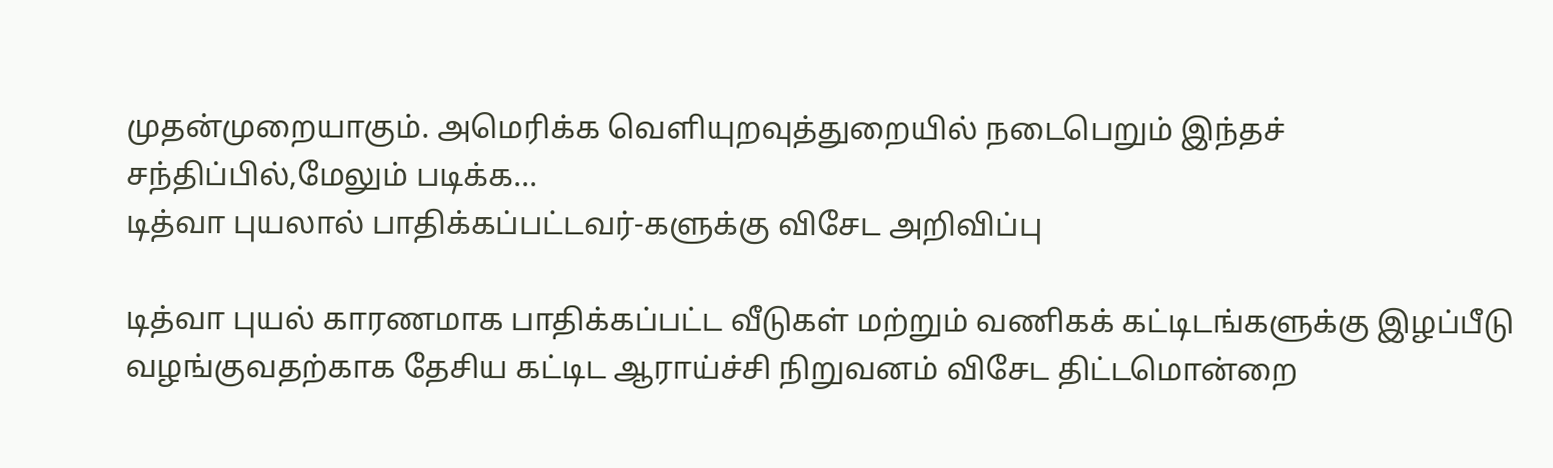முதன்முறையாகும். அமெரிக்க வெளியுறவுத்துறையில் நடைபெறும் இந்தச் சந்திப்பில்,மேலும் படிக்க...
டித்வா புயலால் பாதிக்கப்பட்டவர்-களுக்கு விசேட அறிவிப்பு

டித்வா புயல் காரணமாக பாதிக்கப்பட்ட வீடுகள் மற்றும் வணிகக் கட்டிடங்களுக்கு இழப்பீடு வழங்குவதற்காக தேசிய கட்டிட ஆராய்ச்சி நிறுவனம் விசேட திட்டமொன்றை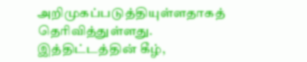அறிமுகப்படுத்தியுள்ளதாகத் தெரிவித்துள்ளது. இத்திட்டத்தின் கீழ்,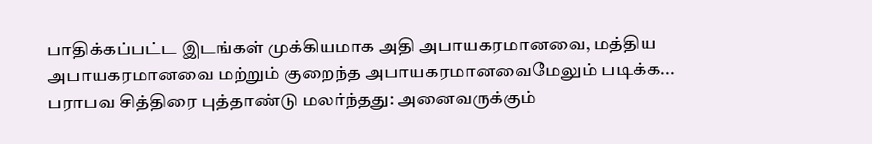பாதிக்கப்பட்ட இடங்கள் முக்கியமாக அதி அபாயகரமானவை, மத்திய அபாயகரமானவை மற்றும் குறைந்த அபாயகரமானவைமேலும் படிக்க...
பராபவ சித்திரை புத்தாண்டு மலர்ந்தது: அனைவருக்கும்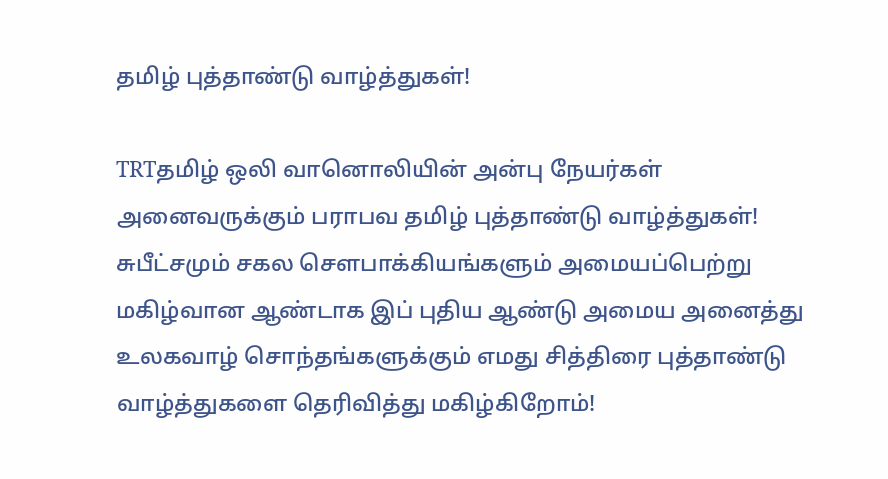தமிழ் புத்தாண்டு வாழ்த்துகள்!

TRTதமிழ் ஒலி வானொலியின் அன்பு நேயர்கள் அனைவருக்கும் பராபவ தமிழ் புத்தாண்டு வாழ்த்துகள்! சுபீட்சமும் சகல சௌபாக்கியங்களும் அமையப்பெற்று மகிழ்வான ஆண்டாக இப் புதிய ஆண்டு அமைய அனைத்து உலகவாழ் சொந்தங்களுக்கும் எமது சித்திரை புத்தாண்டு வாழ்த்துகளை தெரிவித்து மகிழ்கிறோம்!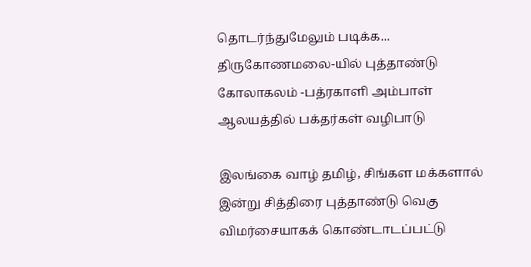தொடர்ந்துமேலும் படிக்க...
திருகோணமலை-யில் புத்தாண்டு கோலாகலம் -பத்ரகாளி அம்பாள் ஆலயத்தில் பக்தர்கள் வழிபாடு

இலங்கை வாழ் தமிழ், சிங்கள மக்களால் இன்று சித்திரை புத்தாண்டு வெகு விமர்சையாகக் கொண்டாடப்பட்டு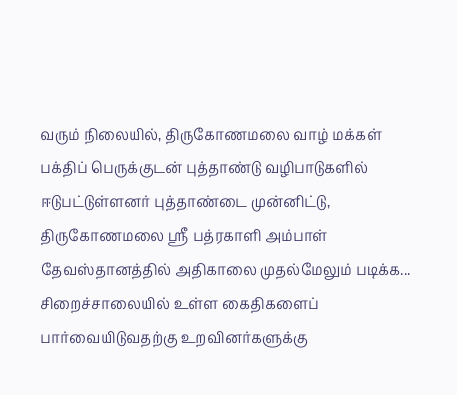வரும் நிலையில், திருகோணமலை வாழ் மக்கள் பக்திப் பெருக்குடன் புத்தாண்டு வழிபாடுகளில் ஈடுபட்டுள்ளனர் புத்தாண்டை முன்னிட்டு, திருகோணமலை ஸ்ரீ பத்ரகாளி அம்பாள் தேவஸ்தானத்தில் அதிகாலை முதல்மேலும் படிக்க...
சிறைச்சாலையில் உள்ள கைதிகளைப் பார்வையிடுவதற்கு உறவினர்களுக்கு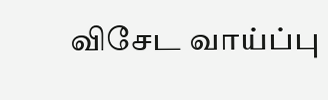விசேட வாய்ப்பு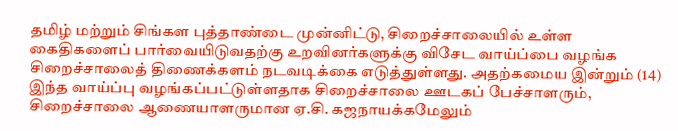தமிழ் மற்றும் சிங்கள புத்தாண்டை முன்னிட்டு, சிறைச்சாலையில் உள்ள கைதிகளைப் பார்வையிடுவதற்கு உறவினர்களுக்கு விசேட வாய்ப்பை வழங்க சிறைச்சாலைத் திணைக்களம் நடவடிக்கை எடுத்துள்ளது. அதற்கமைய இன்றும் (14) இந்த வாய்ப்பு வழங்கப்பட்டுள்ளதாக சிறைச்சாலை ஊடகப் பேச்சாளரும், சிறைச்சாலை ஆணையாளருமான ஏ.சி. கஜநாயக்கமேலும்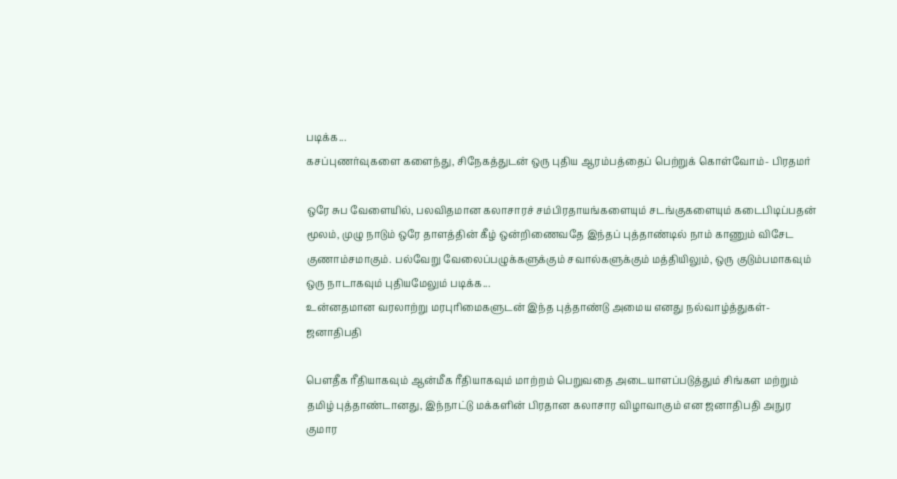படிக்க...
கசப்புணர்வுகளை களைந்து, சிநேகத்துடன் ஒரு புதிய ஆரம்பத்தைப் பெற்றுக் கொள்வோம்- பிரதமர்

ஒரே சுப வேளையில், பலவிதமான கலாசாரச் சம்பிரதாயங்களையும் சடங்குகளையும் கடைபிடிப்பதன் மூலம், முழு நாடும் ஒரே தாளத்தின் கீழ் ஒன்றிணைவதே இந்தப் புத்தாண்டில் நாம் காணும் விசேட குணாம்சமாகும். பல்வேறு வேலைப்பழுக்களுக்கும் சவால்களுக்கும் மத்தியிலும், ஒரு குடும்பமாகவும் ஒரு நாடாகவும் புதியமேலும் படிக்க...
உன்னதமான வரலாற்று மரபுரிமைகளுடன் இந்த புத்தாண்டு அமைய எனது நல்வாழ்த்துகள்-ஜனாதிபதி

பௌதீக ரீதியாகவும் ஆன்மீக ரீதியாகவும் மாற்றம் பெறுவதை அடையாளப்படுத்தும் சிங்கள மற்றும் தமிழ் புத்தாண்டானது, இந்நாட்டு மக்களின் பிரதான கலாசார விழாவாகும் என ஜனாதிபதி அநுர குமார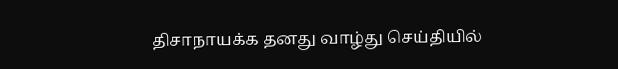திசாநாயக்க தனது வாழ்து செய்தியில்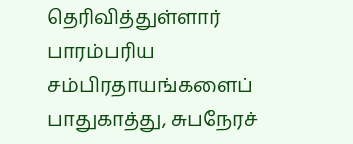தெரிவித்துள்ளார் பாரம்பரிய சம்பிரதாயங்களைப் பாதுகாத்து, சுபநேரச்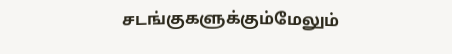சடங்குகளுக்கும்மேலும்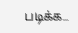படிக்க...